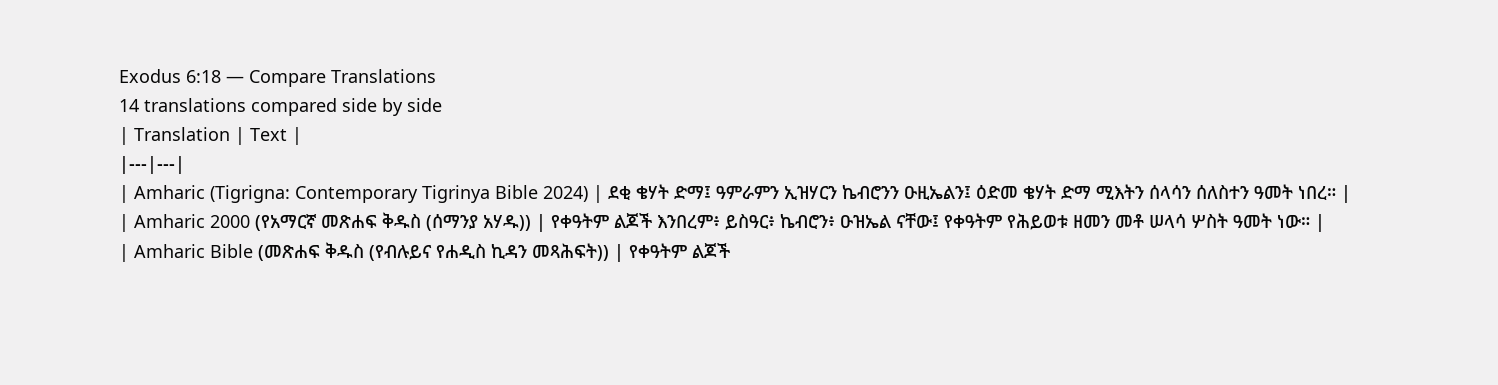Exodus 6:18 — Compare Translations
14 translations compared side by side
| Translation | Text |
|---|---|
| Amharic (Tigrigna: Contemporary Tigrinya Bible 2024) | ደቂ ቄሃት ድማ፤ ዓምራምን ኢዝሃርን ኬብሮንን ዑዚኤልን፤ ዕድመ ቄሃት ድማ ሚእትን ሰላሳን ሰለስተን ዓመት ነበረ። |
| Amharic 2000 (የአማርኛ መጽሐፍ ቅዱስ (ሰማንያ አሃዱ)) | የቀዓትም ልጆች እንበረም፥ ይስዓር፥ ኬብሮን፥ ዑዝኤል ናቸው፤ የቀዓትም የሕይወቱ ዘመን መቶ ሠላሳ ሦስት ዓመት ነው። |
| Amharic Bible (መጽሐፍ ቅዱስ (የብሉይና የሐዲስ ኪዳን መጻሕፍት)) | የቀዓትም ልጆች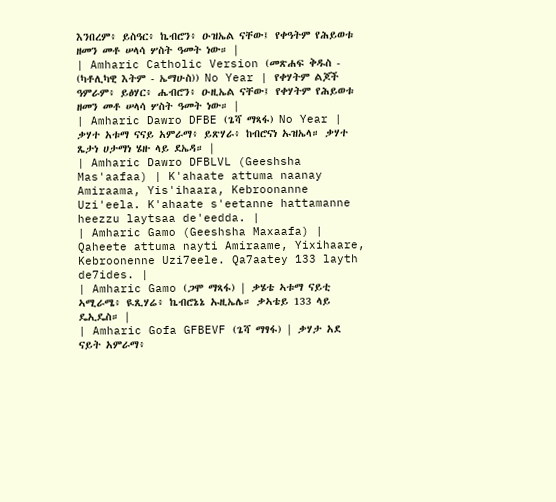እንበረም፥ ይስዓር፥ ኬብሮን፥ ዑዝኤል ናቸው፤ የቀዓትም የሕይወቱ ዘመን መቶ ሠላሳ ሦስት ዓመት ነው። |
| Amharic Catholic Version (መጽሐፍ ቅዱስ - (ካቶሊካዊ እትም - ኤማሁስ)) No Year | የቀሃትም ልጆች ዓምራም፥ ይፅሃር፥ ሔብሮን፥ ዑዚኤል ናቸው፤ የቀሃትም የሕይወቱ ዘመን መቶ ሠላሳ ሦስት ዓመት ነው። |
| Amharic Dawro DFBE (ጌሻ ማጻፋ) No Year | ቃሃተ አቱማ ናናይ አምራማ፥ ይጽሃራ፥ ከብሮናነ ኡዝኤላ። ቃሃተ ጼታነ ሀታማነ ሄዙ ላይ ደኤዳ። |
| Amharic Dawro DFBLVL (Geeshsha Mas'aafaa) | K'ahaate attuma naanay Amiraama, Yis'ihaara, Kebroonanne Uzi'eela. K'ahaate s'eetanne hattamanne heezzu laytsaa de'eedda. |
| Amharic Gamo (Geeshsha Maxaafa) | Qaheete attuma nayti Amiraame, Yixihaare, Kebroonenne Uzi7eele. Qa7aatey 133 layth de7ides. |
| Amharic Gamo (ጋሞ ማጻፋ) | ቃሄቴ ኣቱማ ናይቲ ኣሚራሜ፥ ዪጺሃሬ፥ ኬብሮኔኔ ኡዚኤሌ። ቃኣቴይ 133 ላይ ዴኢዴስ። |
| Amharic Gofa GFBEVF (ጌሻ ማፃፋ) | ቃሃታ አደ ናይት አምራማ፥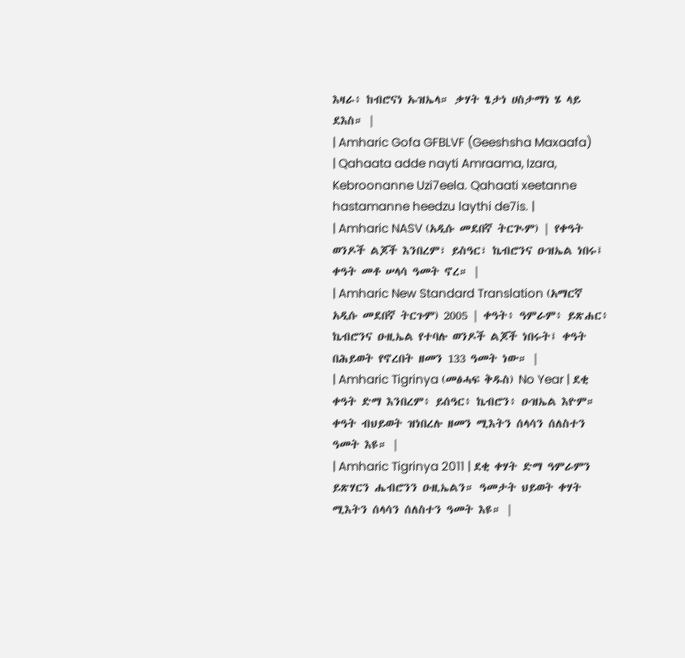እዛራ፥ ከብሮናነ ኡዝኤላ። ቃሃት ፄታነ ሀስታማነ ሄ ላይ ደእስ። |
| Amharic Gofa GFBLVF (Geeshsha Maxaafa) | Qahaata adde nayti Amraama, Izara, Kebroonanne Uzi7eela. Qahaati xeetanne hastamanne heedzu laythi de7is. |
| Amharic NASV (አዲሱ መደበኛ ትርጒም) | የቀዓት ወንዶች ልጆች እንበረም፣ ይስዓር፣ ኬብሮንና ዑዝኤል ነበሩ፤ ቀዓት መቶ ሠላሳ ዓመት ኖረ። |
| Amharic New Standard Translation (አማርኛ አዲሱ መደበኛ ትርጉም) 2005 | ቀዓት፥ ዓምራም፥ ይጽሐር፥ ኬብሮንና ዑዚኤል የተባሉ ወንዶች ልጆች ነበሩት፤ ቀዓት በሕይወት የኖረበት ዘመን 133 ዓመት ነው። |
| Amharic Tigrinya (መፅሓፍ ቅዱስ) No Year | ደቂ ቀዓት ድማ እንበረም፥ ይሰዓር፥ ኬብሮን፥ ዑዝኤል እዮም። ቀዓት ብህይወት ዝነበረሉ ዘመን ሚእትን ሰላሳን ሰለስተን ዓመት እዩ። |
| Amharic Tigrinya 2011 | ደቂ ቀሃት ድማ ዓምራምን ይጽሃርን ሔብሮንን ዑዚኤልን። ዓመታት ህይወት ቀሃት ሚእትን ሰላሳን ሰለስተን ዓመት እዩ። |